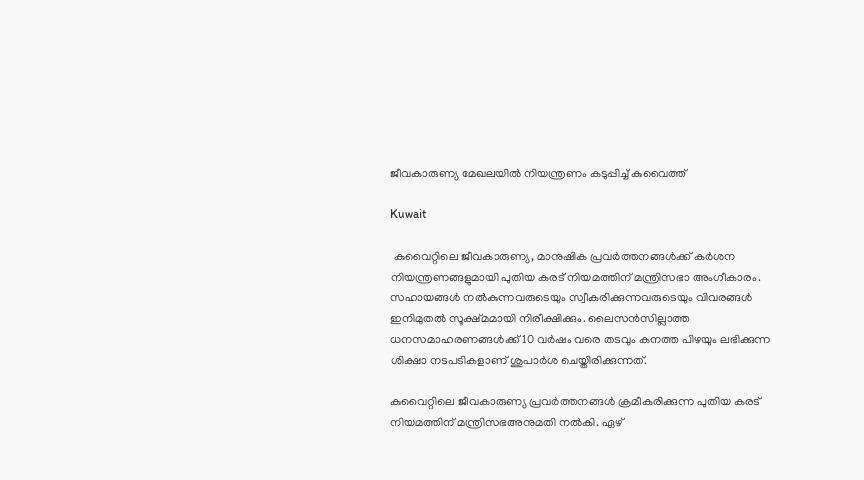ജീവകാരുണ്യ മേഖലയിൽ നിയന്ത്രണം കടുപ്പിച്ച് കുവൈത്ത്

Kuwait

 കുവൈറ്റിലെ ജീവകാരുണ്യ, മാനുഷിക പ്രവർത്തനങ്ങൾക്ക് കർശന നിയന്ത്രണങ്ങളുമായി പുതിയ കരട് നിയമത്തിന് മന്ത്രിസഭാ അംഗീകാരം. സഹായങ്ങൾ നൽകുന്നവരുടെയും സ്വീകരിക്കുന്നവരുടെയും വിവരങ്ങൾ ഇനിമുതൽ സൂക്ഷ്‌മമായി നിരീക്ഷിക്കും. ലൈസൻസില്ലാത്ത
ധനസമാഹരണങ്ങൾക്ക് 10 വർഷം വരെ തടവും കനത്ത പിഴയും ലഭിക്കുന്ന ശിക്ഷാ നടപടികളാണ് ശുപാർശ ചെയ്തിരിക്കുന്നത്.

കുവൈറ്റിലെ ജീവകാരുണ്യ പ്രവർത്തനങ്ങൾ ക്രമീകരിക്കുന്ന പുതിയ കരട് നിയമത്തിന് മന്ത്രിസഭഅനുമതി നൽകി. ഏഴ്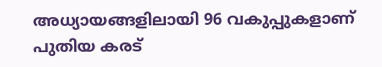അധ്യായങ്ങളിലായി 96 വകുപ്പുകളാണ് പുതിയ കരട്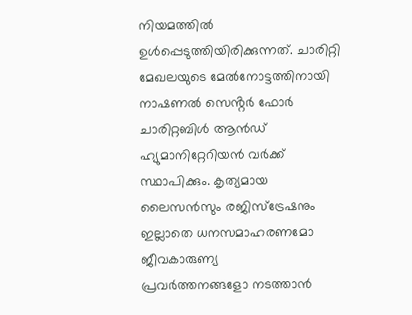നിയമത്തിൽ ഉൾപ്പെടുത്തിയിരിക്കുന്നത്. ചാരിറ്റി മേഖലയുടെ മേൽനോട്ടത്തിനായി നാഷണൽ സെൻ്റർ ഫോർ ചാരിറ്റബിൾ ആൻഡ് ഹ്യുമാനിറ്റേറിയൻ വർക്ക് സ്ഥാപിക്കും. കൃത്യമായ ലൈസൻസും രജിസ്ട്രേഷനും ഇല്ലാതെ ധനസമാഹരണമോ ജീവകാരുണ്യ
പ്രവർത്തനങ്ങളോ നടത്താൻ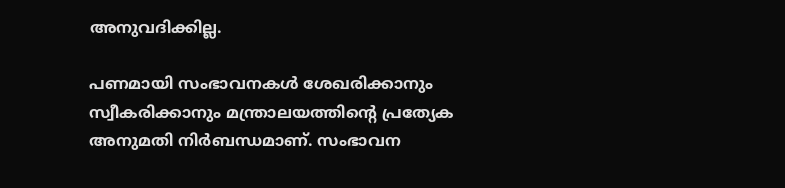അനുവദിക്കില്ല.

പണമായി സംഭാവനകൾ ശേഖരിക്കാനും സ്വീകരിക്കാനും മന്ത്രാലയത്തിൻ്റെ പ്രത്യേക അനുമതി നിർബന്ധമാണ്. സംഭാവന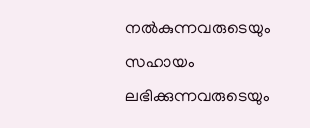നൽകുന്നവരുടെയും സഹായം ലഭിക്കുന്നവരുടെയും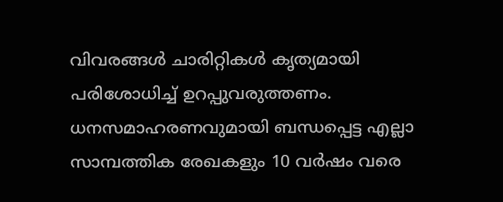വിവരങ്ങൾ ചാരിറ്റികൾ കൃത്യമായി പരിശോധിച്ച് ഉറപ്പുവരുത്തണം. ധനസമാഹരണവുമായി ബന്ധപ്പെട്ട എല്ലാ സാമ്പത്തിക രേഖകളും 10 വർഷം വരെ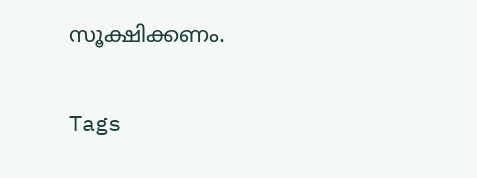സൂക്ഷിക്കണം.

Tags